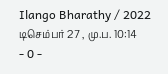Ilango Bharathy / 2022 டிசெம்பர் 27 , மு.ப. 10:14 - 0 -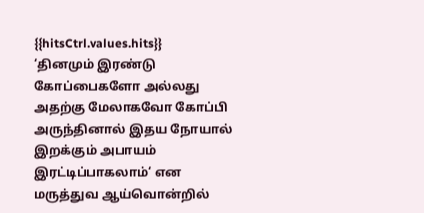{{hitsCtrl.values.hits}}
‘தினமும் இரண்டு கோப்பைகளோ அல்லது அதற்கு மேலாகவோ கோப்பி அருந்தினால் இதய நோயால் இறக்கும் அபாயம் இரட்டிப்பாகலாம்‘ என மருத்துவ ஆய்வொன்றில்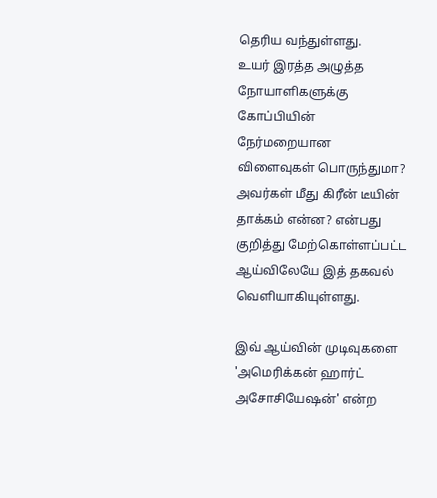தெரிய வந்துள்ளது.
உயர் இரத்த அழுத்த நோயாளிகளுக்கு கோப்பியின் நேர்மறையான விளைவுகள் பொருந்துமா? அவர்கள் மீது கிரீன் டீயின் தாக்கம் என்ன? என்பது குறித்து மேற்கொள்ளப்பட்ட ஆய்விலேயே இத் தகவல் வெளியாகியுள்ளது.

இவ் ஆய்வின் முடிவுகளை 'அமெரிக்கன் ஹார்ட் அசோசியேஷன்' என்ற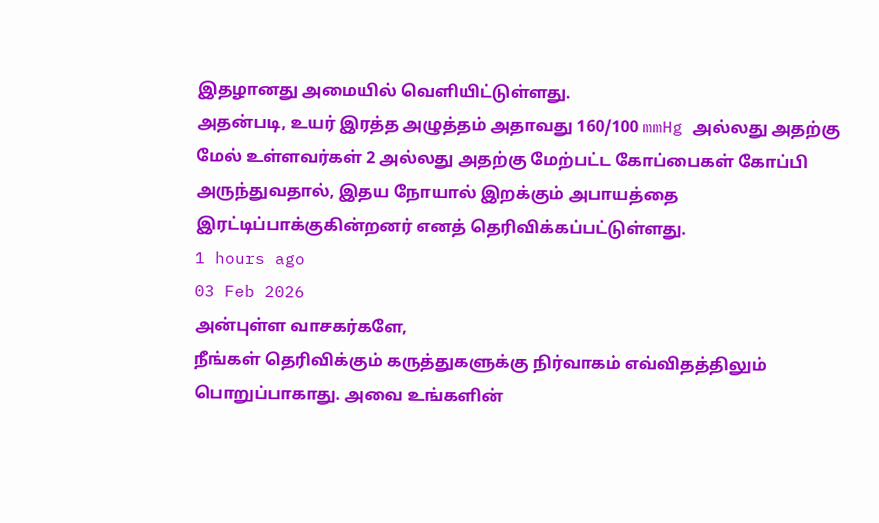இதழானது அமையில் வெளியிட்டுள்ளது.
அதன்படி, உயர் இரத்த அழுத்தம் அதாவது 160/100 mmHg அல்லது அதற்கு மேல் உள்ளவர்கள் 2 அல்லது அதற்கு மேற்பட்ட கோப்பைகள் கோப்பி அருந்துவதால், இதய நோயால் இறக்கும் அபாயத்தை இரட்டிப்பாக்குகின்றனர் எனத் தெரிவிக்கப்பட்டுள்ளது.
1 hours ago
03 Feb 2026
அன்புள்ள வாசகர்களே,
நீங்கள் தெரிவிக்கும் கருத்துகளுக்கு நிர்வாகம் எவ்விதத்திலும் பொறுப்பாகாது. அவை உங்களின்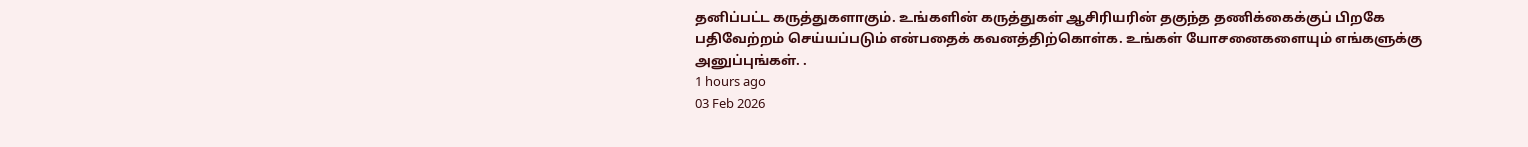தனிப்பட்ட கருத்துகளாகும். உங்களின் கருத்துகள் ஆசிரியரின் தகுந்த தணிக்கைக்குப் பிறகே பதிவேற்றம் செய்யப்படும் என்பதைக் கவனத்திற்கொள்க. உங்கள் யோசனைகளையும் எங்களுக்கு அனுப்புங்கள். .
1 hours ago
03 Feb 2026